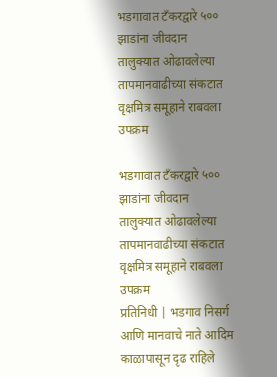भडगावात टँकरद्वारे ५०० झाडांना जीवदान
तालुक्यात ओढावलेल्या तापमानवाढीच्या संकटात वृक्षमित्र समूहाने राबवला उपक्रम

भडगावात टँकरद्वारे ५०० झाडांना जीवदान
तालुक्यात ओढावलेल्या तापमानवाढीच्या संकटात वृक्षमित्र समूहाने राबवला उपक्रम
प्रतिनिधी | भडगाव निसर्ग आणि मानवाचे नाते आदिम काळापासून दृढ राहिले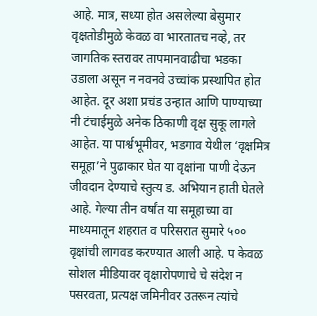आहे. मात्र, सध्या होत असलेल्या बेसुमार वृक्षतोडीमुळे केवळ वा भारतातच नव्हे, तर जागतिक स्तरावर तापमानवाढीचा भडका उडाला असून न नवनवे उच्चांक प्रस्थापित होत आहेत. दूर अशा प्रचंड उन्हात आणि पाण्याच्या नी टंचाईमुळे अनेक ठिकाणी वृक्ष सुकू लागले आहेत. या पार्श्वभूमीवर, भडगाव येथील ‘वृक्षमित्र समूहा’ने पुढाकार घेत या वृक्षांना पाणी देऊन जीवदान देण्याचे स्तुत्य ड. अभियान हाती घेतले आहे. गेल्या तीन वर्षांत या समूहाच्या वा माध्यमातून शहरात व परिसरात सुमारे ५०० वृक्षांची लागवड करण्यात आली आहे. प केवळ सोशल मीडियावर वृक्षारोपणाचे चे संदेश न पसरवता, प्रत्यक्ष जमिनीवर उतरून त्यांचे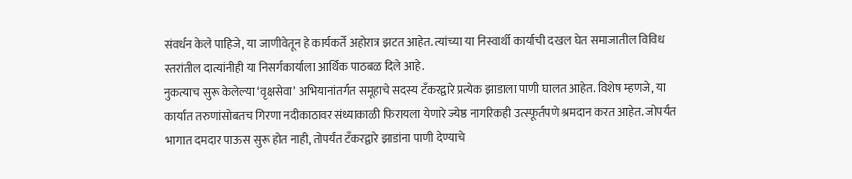संवर्धन केले पाहिजे, या जाणीवेतून हे कार्यकर्ते अहोरात्र झटत आहेत. त्यांच्या या निस्वार्थी कार्याची दखल घेत समाजातील विविध स्तरांतील दात्यांनीही या निसर्गकार्याला आर्थिक पाठबळ दिले आहे.
नुकत्याच सुरू केलेल्या ‘वृक्षसेवा’ अभियानांतर्गत समूहाचे सदस्य टँकरद्वारे प्रत्येक झाडाला पाणी घालत आहेत. विशेष म्हणजे, या कार्यात तरुणांसोबतच गिरणा नदीकाठावर संध्याकाळी फिरायला येणारे ज्येष्ठ नागरिकही उत्स्फूर्तपणे श्रमदान करत आहेत. जोपर्यंत भागात दमदार पाऊस सुरू होत नाही, तोपर्यंत टँकरद्वारे झाडांना पाणी देण्याचे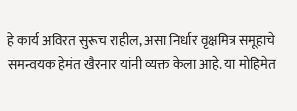हे कार्य अविरत सुरूच राहील, असा निर्धार वृक्षमित्र समूहाचे समन्वयक हेमंत खैरनार यांनी व्यक्त केला आहे. या मोहिमेत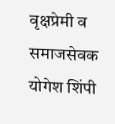वृक्षप्रेमी व समाजसेवक योगेश शिंपी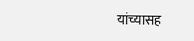यांच्यासह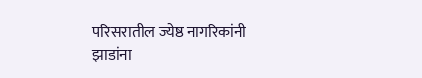परिसरातील ज्येष्ठ नागरिकांनी झाडांना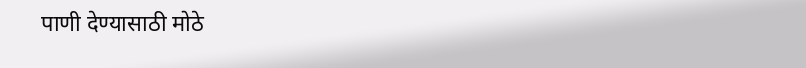पाणी देण्यासाठी मोठे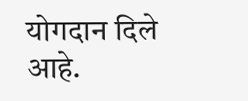योगदान दिले आहे.